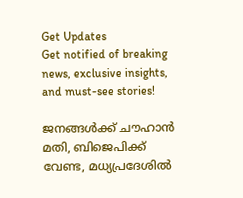Get Updates
Get notified of breaking news, exclusive insights, and must-see stories!

ജനങ്ങള്‍ക്ക് ചൗഹാന്‍ മതി, ബിജെപിക്ക് വേണ്ട, മധ്യപ്രദേശില്‍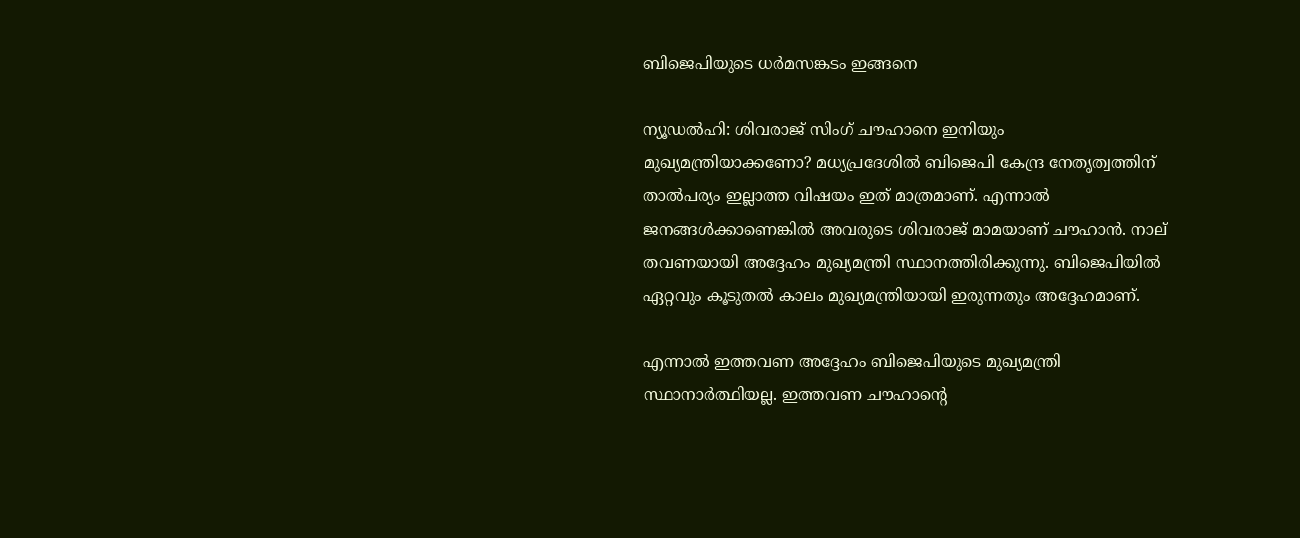ബിജെപിയുടെ ധര്‍മസങ്കടം ഇങ്ങനെ

ന്യൂഡല്‍ഹി: ശിവരാജ് സിംഗ് ചൗഹാനെ ഇനിയും മുഖ്യമന്ത്രിയാക്കണോ? മധ്യപ്രദേശില്‍ ബിജെപി കേന്ദ്ര നേതൃത്വത്തിന് താല്‍പര്യം ഇല്ലാത്ത വിഷയം ഇത് മാത്രമാണ്. എന്നാല്‍ ജനങ്ങള്‍ക്കാണെങ്കില്‍ അവരുടെ ശിവരാജ് മാമയാണ് ചൗഹാന്‍. നാല് തവണയായി അദ്ദേഹം മുഖ്യമന്ത്രി സ്ഥാനത്തിരിക്കുന്നു. ബിജെപിയില്‍ ഏറ്റവും കൂടുതല്‍ കാലം മുഖ്യമന്ത്രിയായി ഇരുന്നതും അദ്ദേഹമാണ്.

എന്നാല്‍ ഇത്തവണ അദ്ദേഹം ബിജെപിയുടെ മുഖ്യമന്ത്രി സ്ഥാനാര്‍ത്ഥിയല്ല. ഇത്തവണ ചൗഹാന്റെ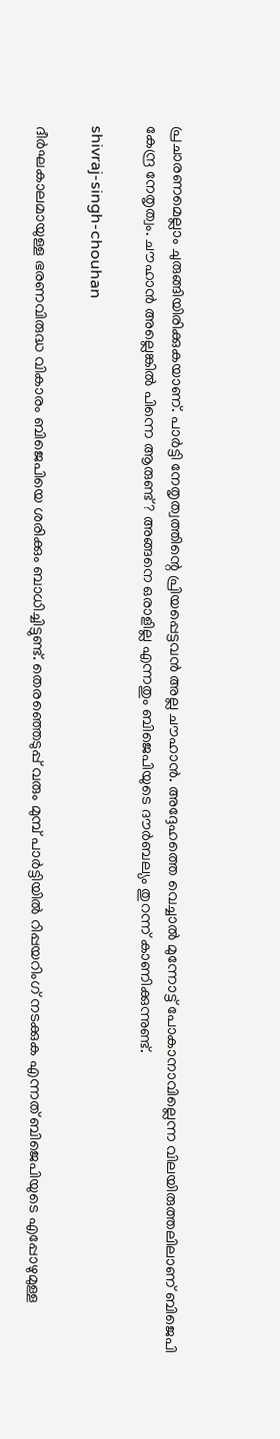പ്രചാരണമെല്ലാം ചുരുങ്ങിയിരിക്കുകയാണ്. പാര്‍ട്ടി നേതൃത്വത്തിന്റെ പ്രിയപ്പെട്ടവന്‍ അല്ല ചൗഹാന്‍. അദ്ദേഹത്തെ വെച്ചാല്‍ മുന്നോട്ട് പോകാനാവില്ലെന്ന വിലയിരുത്തലിലാണ് ബിജെപി കേന്ദ്ര നേതൃത്വം. ചൗഹാന്‍ അല്ലെങ്കില്‍ പിന്നെ ആരുണ്ട്? അങ്ങനെ ഒരാളില്ല എന്നതും ബിജെപിയുടെ ദൗര്‍ബല്യം തുറന്ന് കാണിക്കുന്നുണ്ട്.

shivraj-singh-chouhan

ദീര്‍ഘകാലമായുള്ള ഭരണവിരുദ്ധ വികാരം ബിജെപിയെ ശരിക്കും ബാധിച്ചിട്ടുണ്ട്. തെരഞ്ഞെടുപ്പ് വരും മുമ്പ് പാര്‍ട്ടിയില്‍ റിപ്പയറിംഗ് നടക്കുക എന്നത് ബിജെപിയുടെ എപ്പോഴുമുള്ള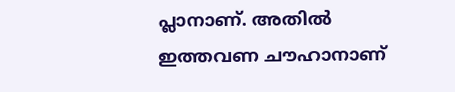പ്ലാനാണ്. അതില്‍ ഇത്തവണ ചൗഹാനാണ്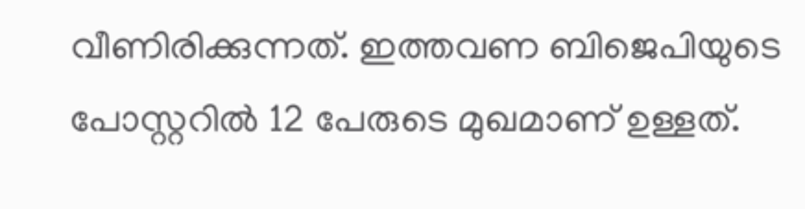വീണിരിക്കുന്നത്. ഇത്തവണ ബിജെപിയുടെ പോസ്റ്ററില്‍ 12 പേരുടെ മുഖമാണ് ഉള്ളത്.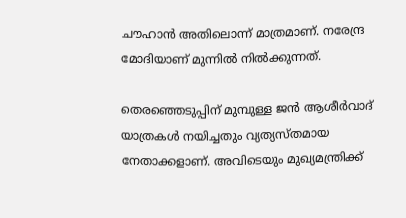ചൗഹാന്‍ അതിലൊന്ന് മാത്രമാണ്. നരേന്ദ്ര മോദിയാണ് മുന്നില്‍ നില്‍ക്കുന്നത്.

തെരഞ്ഞെടുപ്പിന് മുമ്പുള്ള ജന്‍ ആശീര്‍വാദ് യാത്രകള്‍ നയിച്ചതും വ്യത്യസ്തമായ നേതാക്കളാണ്. അവിടെയും മുഖ്യമന്ത്രിക്ക്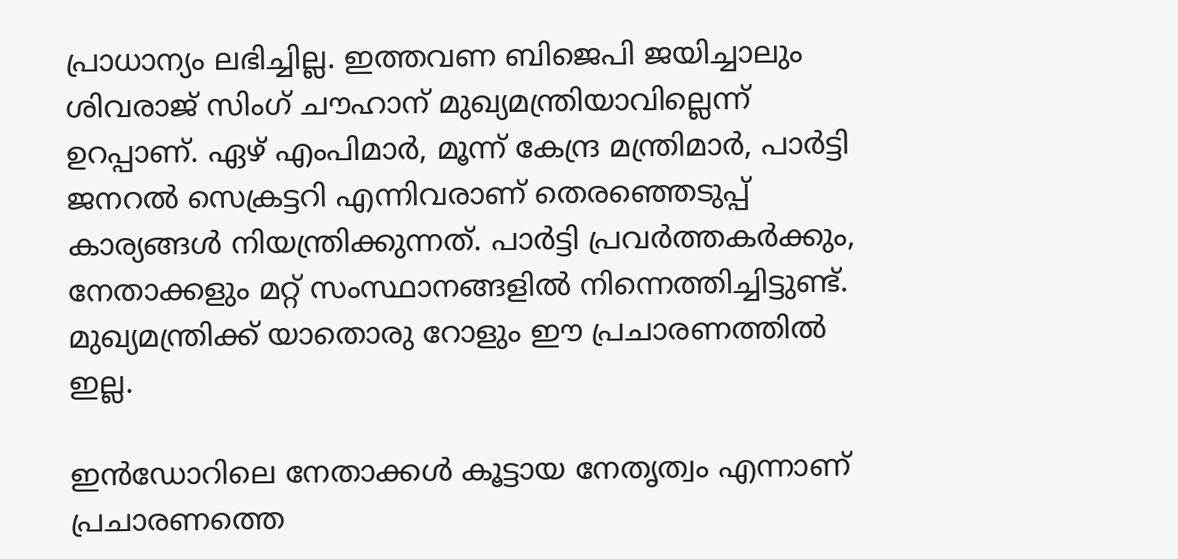പ്രാധാന്യം ലഭിച്ചില്ല. ഇത്തവണ ബിജെപി ജയിച്ചാലും ശിവരാജ് സിംഗ് ചൗഹാന് മുഖ്യമന്ത്രിയാവില്ലെന്ന് ഉറപ്പാണ്. ഏഴ് എംപിമാര്‍, മൂന്ന് കേന്ദ്ര മന്ത്രിമാര്‍, പാര്‍ട്ടി ജനറല്‍ സെക്രട്ടറി എന്നിവരാണ് തെരഞ്ഞെടുപ്പ് കാര്യങ്ങള്‍ നിയന്ത്രിക്കുന്നത്. പാര്‍ട്ടി പ്രവര്‍ത്തകര്‍ക്കും, നേതാക്കളും മറ്റ് സംസ്ഥാനങ്ങളില്‍ നിന്നെത്തിച്ചിട്ടുണ്ട്. മുഖ്യമന്ത്രിക്ക് യാതൊരു റോളും ഈ പ്രചാരണത്തില്‍ ഇല്ല.

ഇന്‍ഡോറിലെ നേതാക്കള്‍ കൂട്ടായ നേതൃത്വം എന്നാണ് പ്രചാരണത്തെ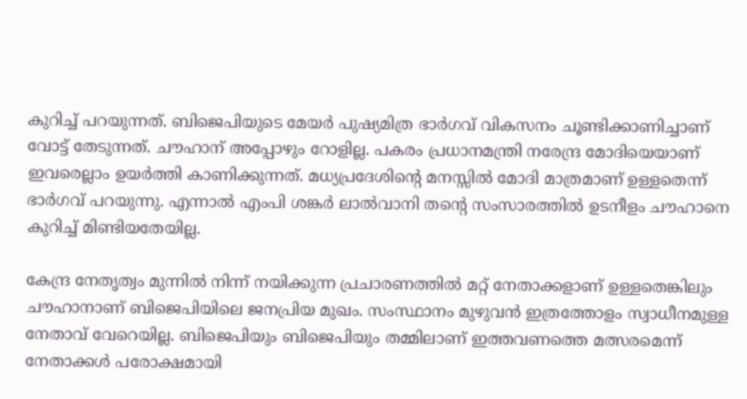കുറിച്ച് പറയുന്നത്. ബിജെപിയുടെ മേയര്‍ പുഷ്യമിത്ര ഭാര്‍ഗവ് വികസനം ചൂണ്ടിക്കാണിച്ചാണ് വോട്ട് തേടുന്നത്. ചൗഹാന് അപ്പോഴും റോളില്ല. പകരം പ്രധാനമന്ത്രി നരേന്ദ്ര മോദിയെയാണ് ഇവരെല്ലാം ഉയര്‍ത്തി കാണിക്കുന്നത്. മധ്യപ്രദേശിന്റെ മനസ്സില്‍ മോദി മാത്രമാണ് ഉള്ളതെന്ന് ഭാര്‍ഗവ് പറയുന്നു. എന്നാല്‍ എംപി ശങ്കര്‍ ലാല്‍വാനി തന്റെ സംസാരത്തില്‍ ഉടനീളം ചൗഹാനെ കുറിച്ച് മിണ്ടിയതേയില്ല.

കേന്ദ്ര നേതൃത്വം മുന്നില്‍ നിന്ന് നയിക്കുന്ന പ്രചാരണത്തില്‍ മറ്റ് നേതാക്കളാണ് ഉള്ളതെങ്കിലും ചൗഹാനാണ് ബിജെപിയിലെ ജനപ്രിയ മുഖം. സംസ്ഥാനം മുഴുവന്‍ ഇത്രത്തോളം സ്വാധീനമുള്ള നേതാവ് വേറെയില്ല. ബിജെപിയും ബിജെപിയും തമ്മിലാണ് ഇത്തവണത്തെ മത്സരമെന്ന് നേതാക്കള്‍ പരോക്ഷമായി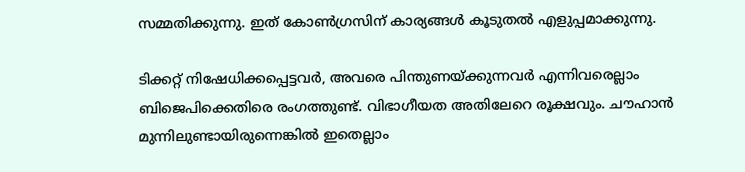സമ്മതിക്കുന്നു. ഇത് കോണ്‍ഗ്രസിന് കാര്യങ്ങള്‍ കൂടുതല്‍ എളുപ്പമാക്കുന്നു.

ടിക്കറ്റ് നിഷേധിക്കപ്പെട്ടവര്‍, അവരെ പിന്തുണയ്ക്കുന്നവര്‍ എന്നിവരെല്ലാം ബിജെപിക്കെതിരെ രംഗത്തുണ്ട്. വിഭാഗീയത അതിലേറെ രൂക്ഷവും. ചൗഹാന്‍ മുന്നിലുണ്ടായിരുന്നെങ്കില്‍ ഇതെല്ലാം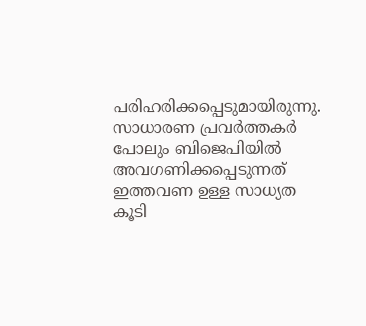പരിഹരിക്കപ്പെടുമായിരുന്നു. സാധാരണ പ്രവര്‍ത്തകര്‍ പോലും ബിജെപിയില്‍ അവഗണിക്കപ്പെടുന്നത് ഇത്തവണ ഉള്ള സാധ്യത കൂടി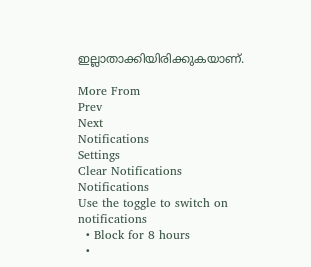ഇല്ലാതാക്കിയിരിക്കുകയാണ്.

More From
Prev
Next
Notifications
Settings
Clear Notifications
Notifications
Use the toggle to switch on notifications
  • Block for 8 hours
  •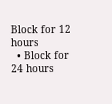Block for 12 hours
  • Block for 24 hours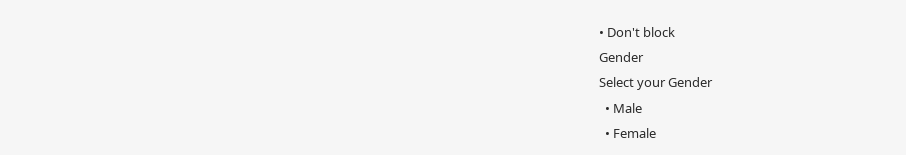• Don't block
Gender
Select your Gender
  • Male
  • Female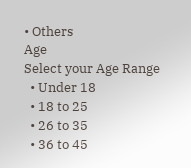• Others
Age
Select your Age Range
  • Under 18
  • 18 to 25
  • 26 to 35
  • 36 to 45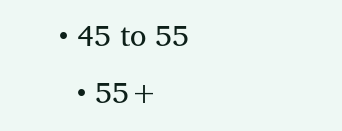• 45 to 55
  • 55+